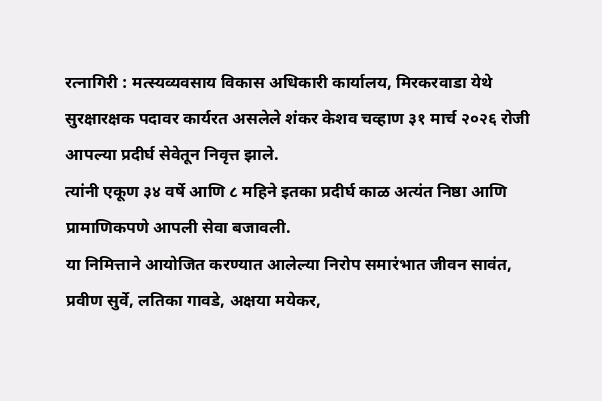रत्नागिरी : मत्स्यव्यवसाय विकास अधिकारी कार्यालय, मिरकरवाडा येथे सुरक्षारक्षक पदावर कार्यरत असलेले शंकर केशव चव्हाण ३१ मार्च २०२६ रोजी आपल्या प्रदीर्घ सेवेतून निवृत्त झाले.
त्यांनी एकूण ३४ वर्षे आणि ८ महिने इतका प्रदीर्घ काळ अत्यंत निष्ठा आणि प्रामाणिकपणे आपली सेवा बजावली.
या निमित्ताने आयोजित करण्यात आलेल्या निरोप समारंभात जीवन सावंत, प्रवीण सुर्वे, लतिका गावडे, अक्षया मयेकर,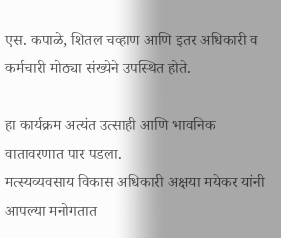एस. कपाळे, शितल चव्हाण आणि इतर अधिकारी व कर्मचारी मोठ्या संख्येने उपस्थित होते.

हा कार्यक्रम अत्यंत उत्साही आणि भावनिक वातावरणात पार पडला.
मत्स्यव्यवसाय विकास अधिकारी अक्षया मयेकर यांनी आपल्या मनोगतात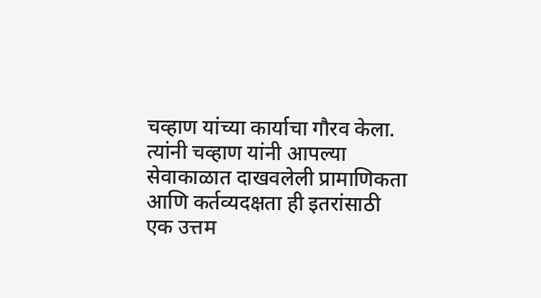चव्हाण यांच्या कार्याचा गौरव केला.
त्यांनी चव्हाण यांनी आपल्या सेवाकाळात दाखवलेली प्रामाणिकता आणि कर्तव्यदक्षता ही इतरांसाठी एक उत्तम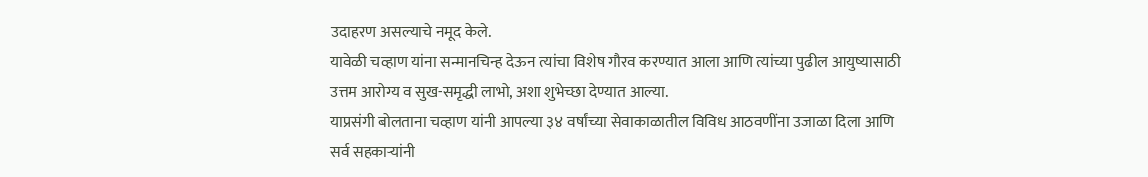उदाहरण असल्याचे नमूद केले.
यावेळी चव्हाण यांना सन्मानचिन्ह देऊन त्यांचा विशेष गौरव करण्यात आला आणि त्यांच्या पुढील आयुष्यासाठी उत्तम आरोग्य व सुख-समृद्धी लाभो, अशा शुभेच्छा देण्यात आल्या.
याप्रसंगी बोलताना चव्हाण यांनी आपल्या ३४ वर्षांच्या सेवाकाळातील विविध आठवणींना उजाळा दिला आणि सर्व सहकाऱ्यांनी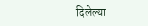दिलेल्या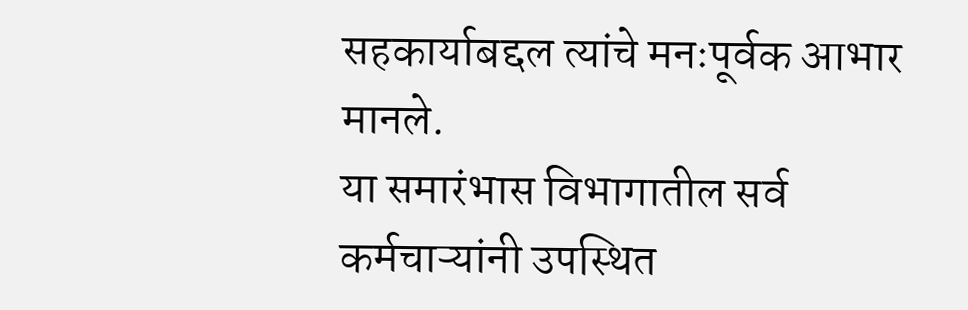सहकार्याबद्दल त्यांचे मनःपूर्वक आभार मानले.
या समारंभास विभागातील सर्व कर्मचाऱ्यांनी उपस्थित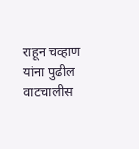राहून चव्हाण यांना पुढील वाटचालीस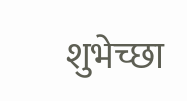शुभेच्छा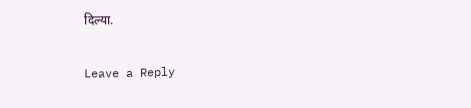दिल्या.

Leave a Reply